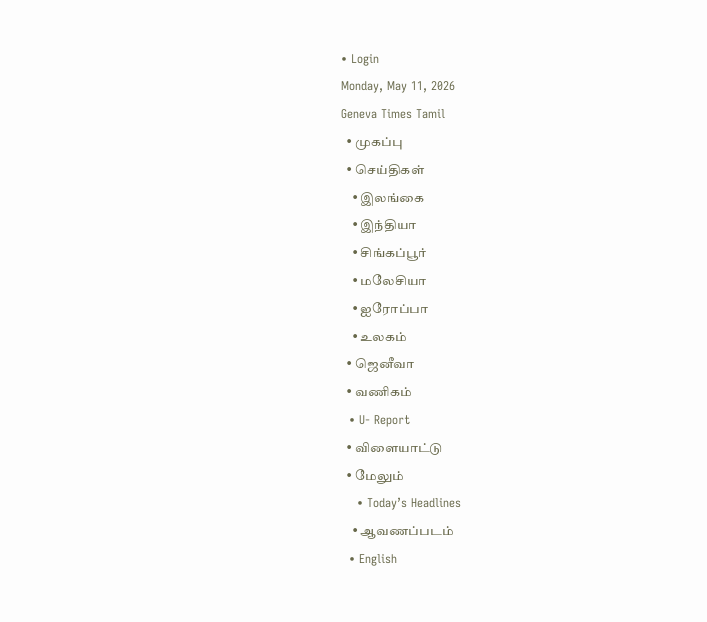• Login
Monday, May 11, 2026
Geneva Times Tamil
  • முகப்பு
  • செய்திகள்
    • இலங்கை
    • இந்தியா
    • சிங்கப்பூர்
    • மலேசியா
    • ஐரோப்பா
    • உலகம்
  • ஜெனீவா
  • வணிகம்
  • U- Report
  • விளையாட்டு
  • மேலும்
    • Today’s Headlines
    • ஆவணப்படம்
  • English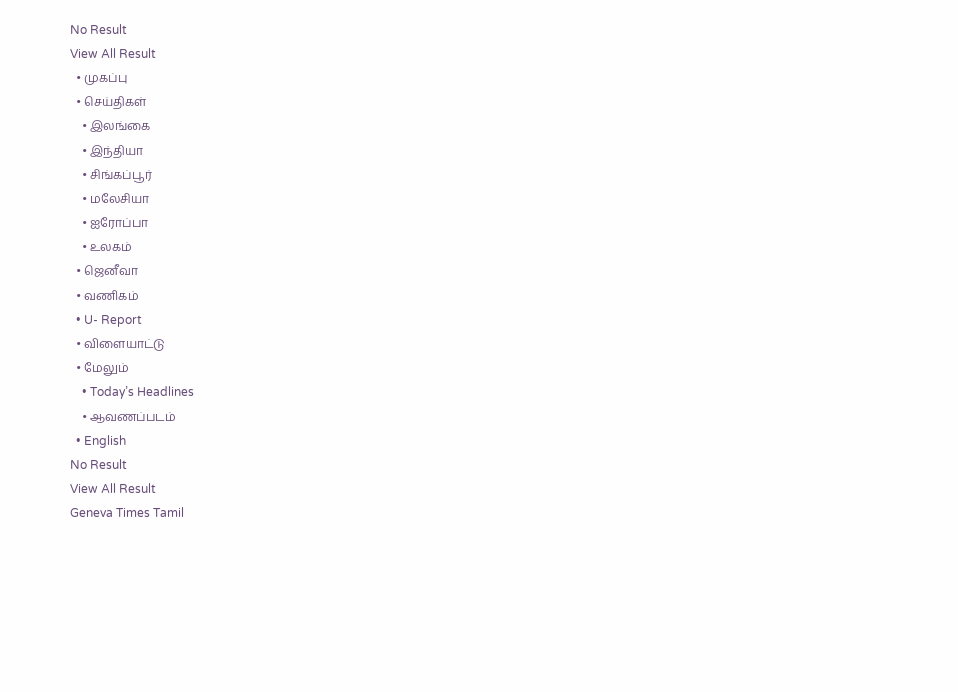No Result
View All Result
  • முகப்பு
  • செய்திகள்
    • இலங்கை
    • இந்தியா
    • சிங்கப்பூர்
    • மலேசியா
    • ஐரோப்பா
    • உலகம்
  • ஜெனீவா
  • வணிகம்
  • U- Report
  • விளையாட்டு
  • மேலும்
    • Today’s Headlines
    • ஆவணப்படம்
  • English
No Result
View All Result
Geneva Times Tamil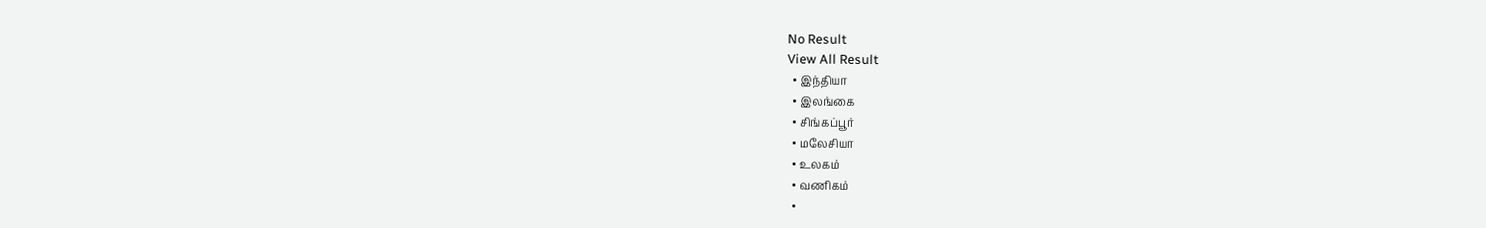No Result
View All Result
  • இந்தியா
  • இலங்கை
  • சிங்கப்பூர்
  • மலேசியா
  • உலகம்
  • வணிகம்
  •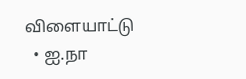விளையாட்டு
  • ஐ.நா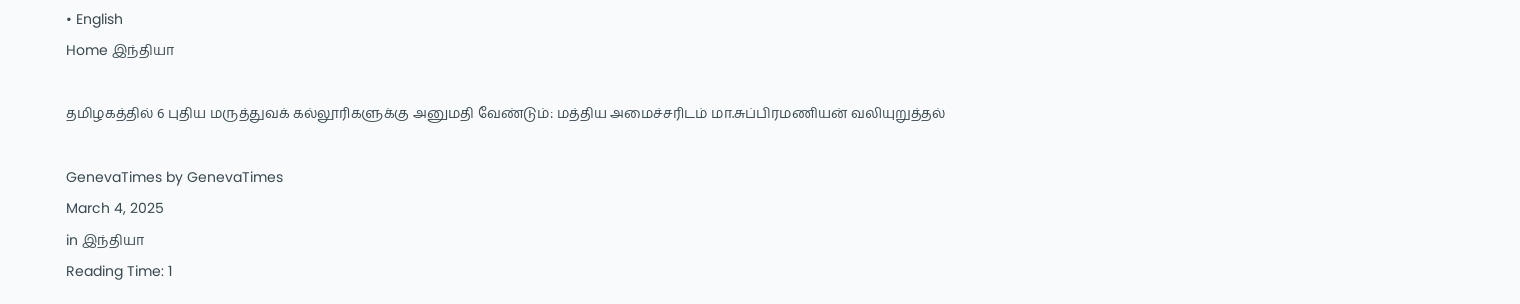• English
Home இந்தியா

தமிழகத்தில் 6 புதிய மருத்துவக் கல்லூரிகளுக்கு அனுமதி வேண்டும்: மத்திய அமைச்சரிடம் மா.சுப்பிரமணியன் வலியுறுத்தல்

GenevaTimes by GenevaTimes
March 4, 2025
in இந்தியா
Reading Time: 1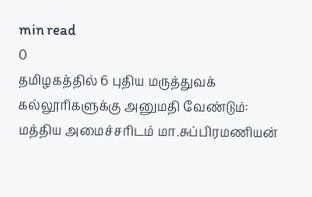min read
0
தமிழகத்தில் 6 புதிய மருத்துவக் கல்லூரிகளுக்கு அனுமதி வேண்டும்: மத்திய அமைச்சரிடம் மா.சுப்பிரமணியன்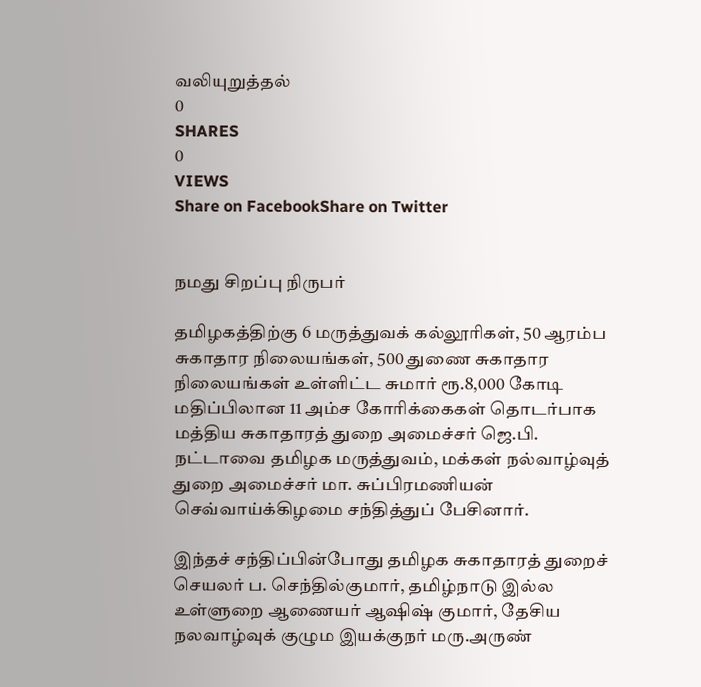வலியுறுத்தல்
0
SHARES
0
VIEWS
Share on FacebookShare on Twitter


நமது சிறப்பு நிருபர்

தமிழகத்திற்கு 6 மருத்துவக் கல்லூரிகள், 50 ஆரம்ப சுகாதார நிலையங்கள், 500 துணை சுகாதார நிலையங்கள் உள்ளிட்ட சுமார் ரூ.8,000 கோடி மதிப்பிலான 11 அம்ச கோரிக்கைகள் தொடர்பாக மத்திய சுகாதாரத் துறை அமைச்சர் ஜெ.பி. நட்டாவை தமிழக மருத்துவம், மக்கள் நல்வாழ்வுத் துறை அமைச்சர் மா. சுப்பிரமணியன் செவ்வாய்க்கிழமை சந்தித்துப் பேசினார்.

இந்தச் சந்திப்பின்போது தமிழக சுகாதாரத் துறைச் செயலர் ப. செந்தில்குமார், தமிழ்நாடு இல்ல உள்ளுறை ஆணையர் ஆஷிஷ் குமார், தேசிய நலவாழ்வுக் குழும இயக்குநர் மரு.அருண்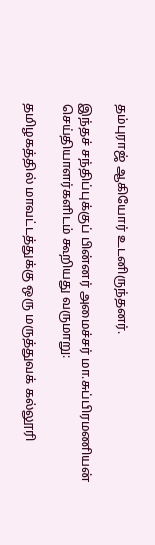தம்புராஜ் ஆகியோர் உடனிருந்தனர்.

இந்தச் சந்திப்புக்குப் பின்னர் அமைச்சர் மா.சுப்பிரமணியன் செய்தியாளர்களிடம் கூறியது வருமாறு:

தமிழகத்தில் மாவட்டத்துக்கு ஒரு மருத்துவக் கல்லூரி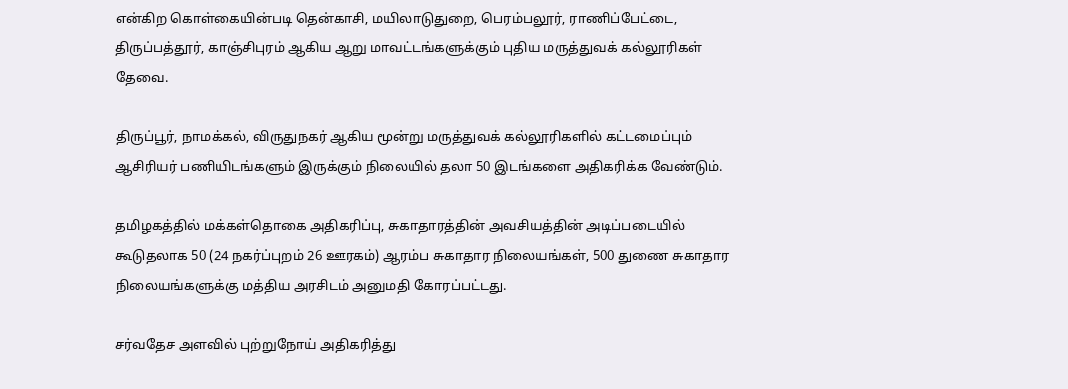என்கிற கொள்கையின்படி தென்காசி, மயிலாடுதுறை, பெரம்பலூர், ராணிப்பேட்டை, திருப்பத்தூர், காஞ்சிபுரம் ஆகிய ஆறு மாவட்டங்களுக்கும் புதிய மருத்துவக் கல்லூரிகள் தேவை.

திருப்பூர், நாமக்கல், விருதுநகர் ஆகிய மூன்று மருத்துவக் கல்லூரிகளில் கட்டமைப்பும் ஆசிரியர் பணியிடங்களும் இருக்கும் நிலையில் தலா 50 இடங்களை அதிகரிக்க வேண்டும்.

தமிழகத்தில் மக்கள்தொகை அதிகரிப்பு, சுகாதாரத்தின் அவசியத்தின் அடிப்படையில் கூடுதலாக 50 (24 நகர்ப்புறம் 26 ஊரகம்) ஆரம்ப சுகாதார நிலையங்கள், 500 துணை சுகாதார நிலையங்களுக்கு மத்திய அரசிடம் அனுமதி கோரப்பட்டது.

சர்வதேச அளவில் புற்றுநோய் அதிகரித்து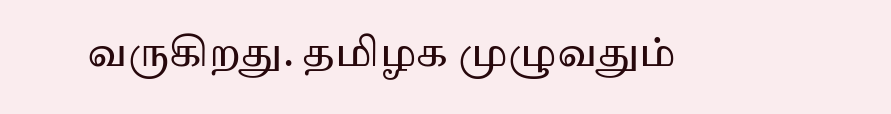வருகிறது. தமிழக முழுவதும்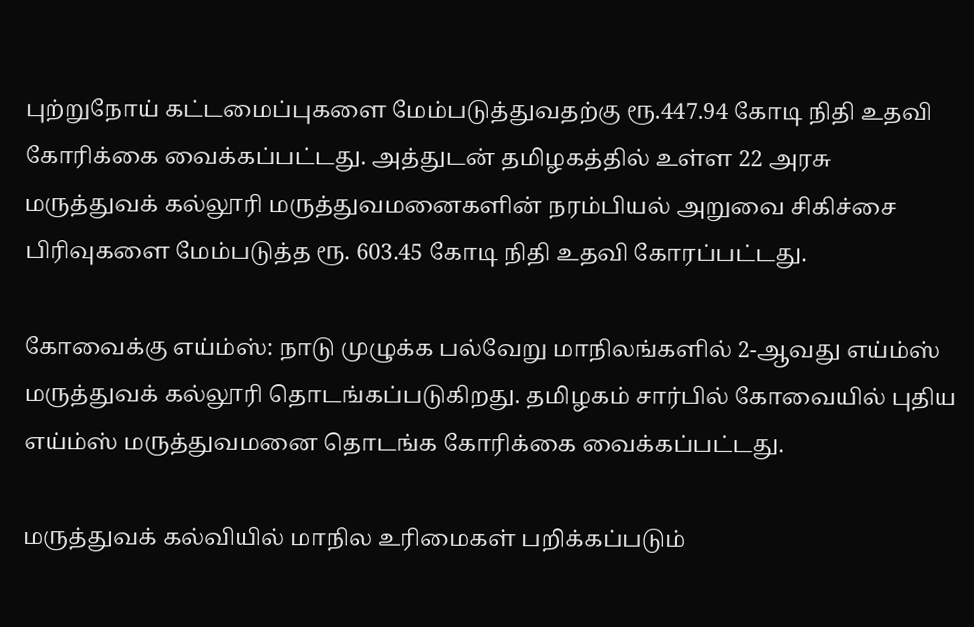புற்றுநோய் கட்டமைப்புகளை மேம்படுத்துவதற்கு ரூ.447.94 கோடி நிதி உதவி கோரிக்கை வைக்கப்பட்டது. அத்துடன் தமிழகத்தில் உள்ள 22 அரசு மருத்துவக் கல்லூரி மருத்துவமனைகளின் நரம்பியல் அறுவை சிகிச்சை பிரிவுகளை மேம்படுத்த ரூ. 603.45 கோடி நிதி உதவி கோரப்பட்டது.

கோவைக்கு எய்ம்ஸ்: நாடு முழுக்க பல்வேறு மாநிலங்களில் 2-ஆவது எய்ம்ஸ் மருத்துவக் கல்லூரி தொடங்கப்படுகிறது. தமிழகம் சார்பில் கோவையில் புதிய எய்ம்ஸ் மருத்துவமனை தொடங்க கோரிக்கை வைக்கப்பட்டது.

மருத்துவக் கல்வியில் மாநில உரிமைகள் பறிக்கப்படும்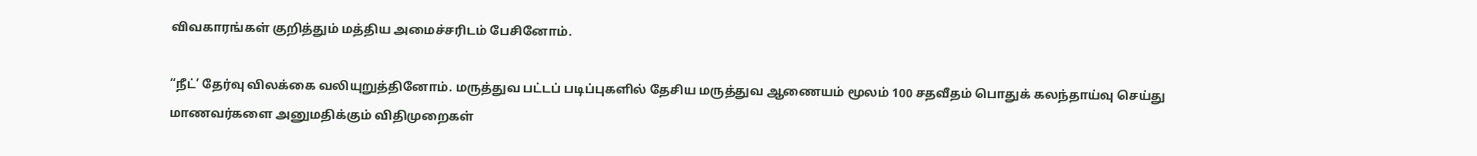விவகாரங்கள் குறித்தும் மத்திய அமைச்சரிடம் பேசினோம்.

“நீட்’ தேர்வு விலக்கை வலியுறுத்தினோம். மருத்துவ பட்டப் படிப்புகளில் தேசிய மருத்துவ ஆணையம் மூலம் 100 சதவீதம் பொதுக் கலந்தாய்வு செய்து மாணவர்களை அனுமதிக்கும் விதிமுறைகள்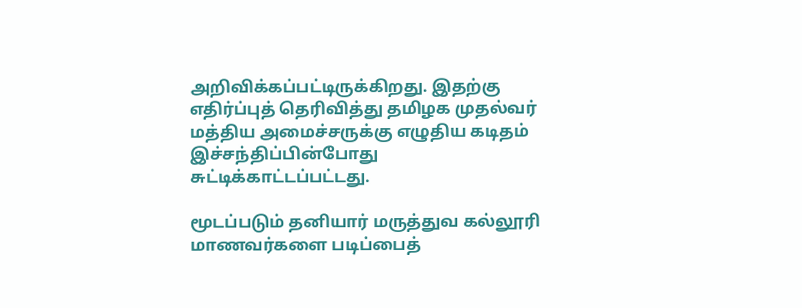அறிவிக்கப்பட்டிருக்கிறது. இதற்கு எதிர்ப்புத் தெரிவித்து தமிழக முதல்வர் மத்திய அமைச்சருக்கு எழுதிய கடிதம் இச்சந்திப்பின்போது சுட்டிக்காட்டப்பட்டது.

மூடப்படும் தனியார் மருத்துவ கல்லூரி மாணவர்களை படிப்பைத்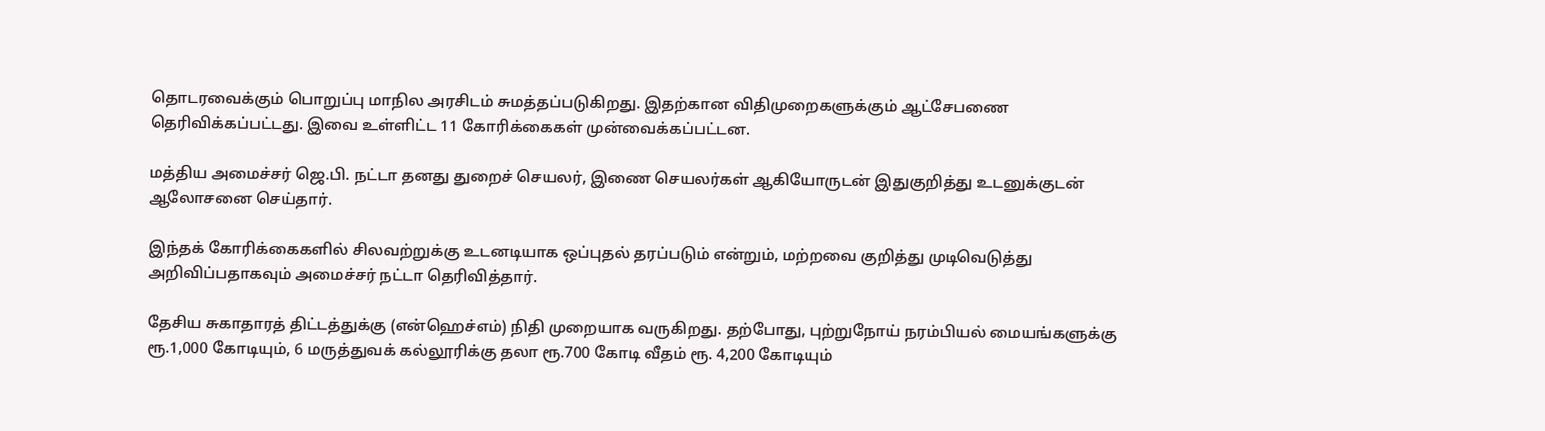தொடரவைக்கும் பொறுப்பு மாநில அரசிடம் சுமத்தப்படுகிறது. இதற்கான விதிமுறைகளுக்கும் ஆட்சேபணை தெரிவிக்கப்பட்டது. இவை உள்ளிட்ட 11 கோரிக்கைகள் முன்வைக்கப்பட்டன.

மத்திய அமைச்சர் ஜெ.பி. நட்டா தனது துறைச் செயலர், இணை செயலர்கள் ஆகியோருடன் இதுகுறித்து உடனுக்குடன் ஆலோசனை செய்தார்.

இந்தக் கோரிக்கைகளில் சிலவற்றுக்கு உடனடியாக ஒப்புதல் தரப்படும் என்றும், மற்றவை குறித்து முடிவெடுத்து அறிவிப்பதாகவும் அமைச்சர் நட்டா தெரிவித்தார்.

தேசிய சுகாதாரத் திட்டத்துக்கு (என்ஹெச்எம்) நிதி முறையாக வருகிறது. தற்போது, புற்றுநோய் நரம்பியல் மையங்களுக்கு ரூ.1,000 கோடியும், 6 மருத்துவக் கல்லூரிக்கு தலா ரூ.700 கோடி வீதம் ரூ. 4,200 கோடியும்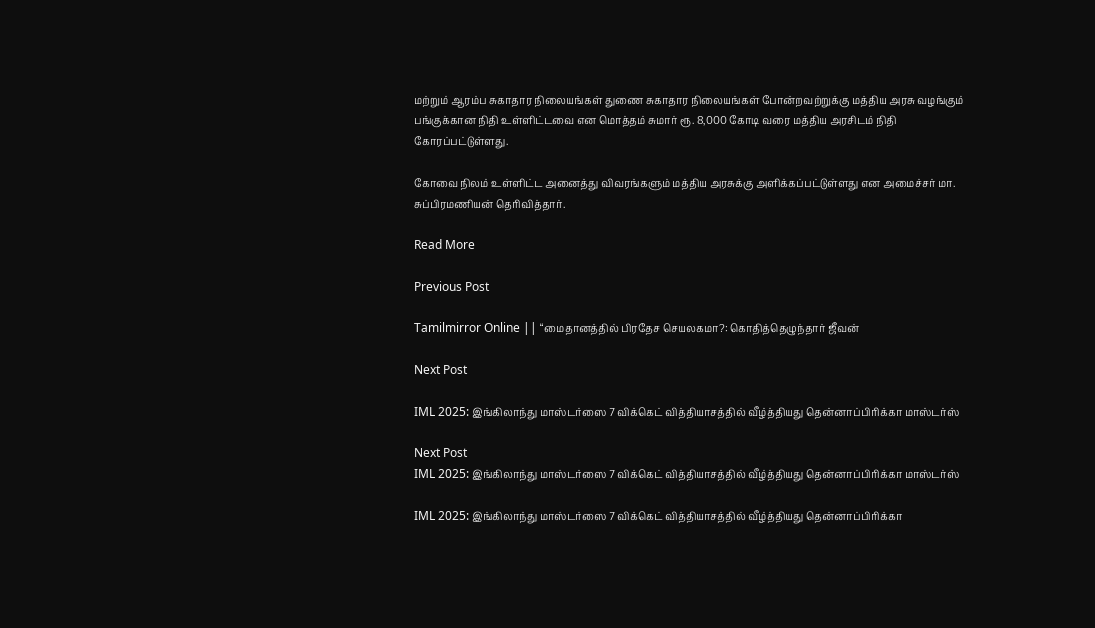மற்றும் ஆரம்ப சுகாதார நிலையங்கள் துணை சுகாதார நிலையங்கள் போன்றவற்றுக்கு மத்திய அரசு வழங்கும் பங்குக்கான நிதி உள்ளிட்டவை என மொத்தம் சுமார் ரூ. 8,000 கோடி வரை மத்திய அரசிடம் நிதி கோரப்பட்டுள்ளது.

கோவை நிலம் உள்ளிட்ட அனைத்து விவரங்களும் மத்திய அரசுக்கு அளிக்கப்பட்டுள்ளது என அமைச்சர் மா. சுப்பிரமணியன் தெரிவித்தார்.

Read More

Previous Post

Tamilmirror Online || “மைதானத்தில் பிரதேச செயலகமா?: கொதித்தெழுந்தார் ஜீவன்

Next Post

IML 2025: இங்கிலாந்து மாஸ்டர்ஸை 7 விக்கெட் வித்தியாசத்தில் வீழ்த்தியது தென்னாப்பிரிக்கா மாஸ்டர்ஸ்

Next Post
IML 2025: இங்கிலாந்து மாஸ்டர்ஸை 7 விக்கெட் வித்தியாசத்தில் வீழ்த்தியது தென்னாப்பிரிக்கா மாஸ்டர்ஸ்

IML 2025: இங்கிலாந்து மாஸ்டர்ஸை 7 விக்கெட் வித்தியாசத்தில் வீழ்த்தியது தென்னாப்பிரிக்கா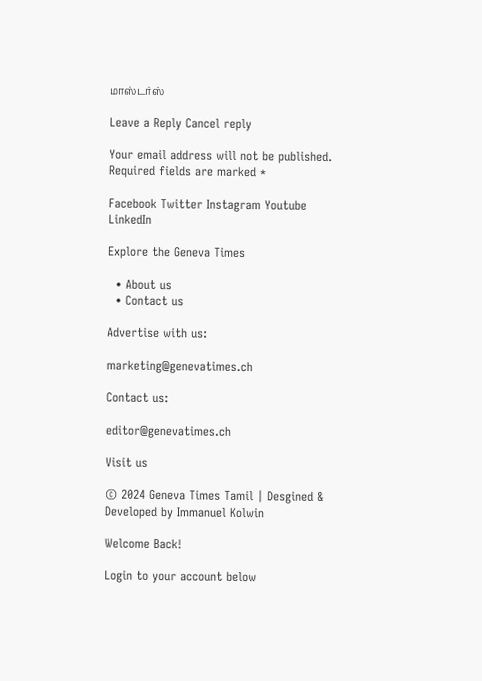மாஸ்டர்ஸ்

Leave a Reply Cancel reply

Your email address will not be published. Required fields are marked *

Facebook Twitter Instagram Youtube LinkedIn

Explore the Geneva Times

  • About us
  • Contact us

Advertise with us:

marketing@genevatimes.ch

Contact us:

editor@genevatimes.ch

Visit us

© 2024 Geneva Times Tamil | Desgined & Developed by Immanuel Kolwin

Welcome Back!

Login to your account below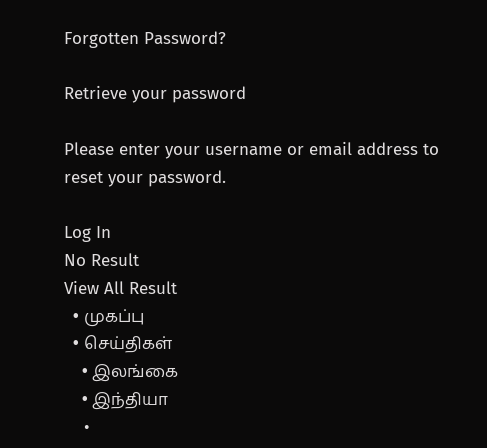Forgotten Password?

Retrieve your password

Please enter your username or email address to reset your password.

Log In
No Result
View All Result
  • முகப்பு
  • செய்திகள்
    • இலங்கை
    • இந்தியா
    •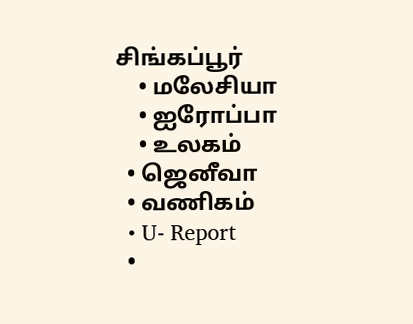சிங்கப்பூர்
    • மலேசியா
    • ஐரோப்பா
    • உலகம்
  • ஜெனீவா
  • வணிகம்
  • U- Report
  •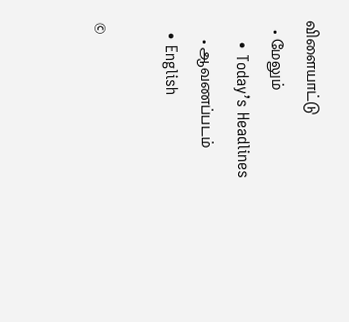விளையாட்டு
  • மேலும்
    • Today’s Headlines
    • ஆவணப்படம்
  • English

©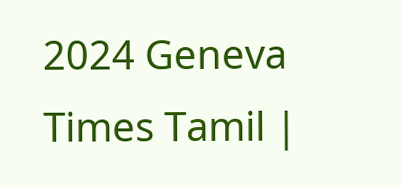2024 Geneva Times Tamil |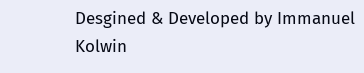Desgined & Developed by Immanuel Kolwin